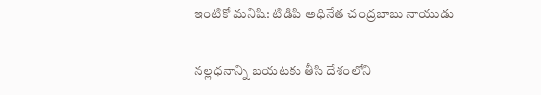ఇంటికో మనిషి: టిడిపి అధినేత చంద్రబాబు నాయుడు

నల్లధనాన్ని బయటకు తీసి దేశంలోని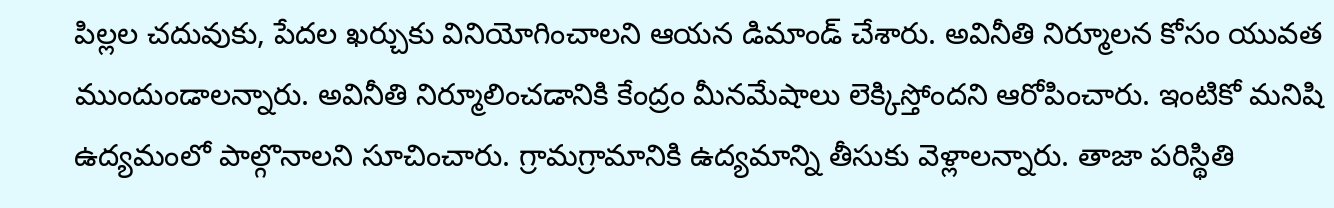పిల్లల చదువుకు, పేదల ఖర్చుకు వినియోగించాలని ఆయన డిమాండ్ చేశారు. అవినీతి నిర్మూలన కోసం యువత ముందుండాలన్నారు. అవినీతి నిర్మూలించడానికి కేంద్రం మీనమేషాలు లెక్కిస్తోందని ఆరోపించారు. ఇంటికో మనిషి ఉద్యమంలో పాల్గొనాలని సూచించారు. గ్రామగ్రామానికి ఉద్యమాన్ని తీసుకు వెళ్లాలన్నారు. తాజా పరిస్థితి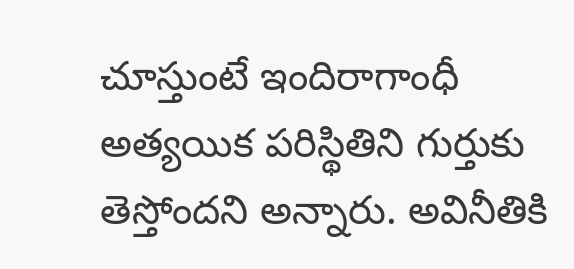చూస్తుంటే ఇందిరాగాంధీ అత్యయిక పరిస్థితిని గుర్తుకు తెస్తోందని అన్నారు. అవినీతికి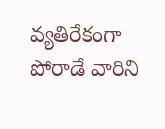వ్యతిరేకంగా పోరాడే వారిని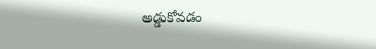అడ్డుకోవడం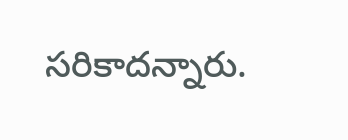సరికాదన్నారు.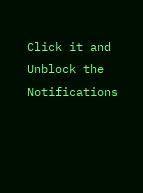Click it and Unblock the Notifications